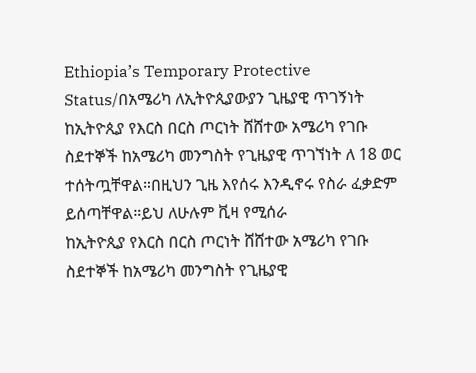Ethiopia’s Temporary Protective Status/በአሜሪካ ለኢትዮጲያውያን ጊዜያዊ ጥገኝነት
ከኢትዮጲያ የእርስ በርስ ጦርነት ሸሸተው አሜሪካ የገቡ ስደተኞች ከአሜሪካ መንግስት የጊዜያዊ ጥገኘነት ለ 18 ወር ተሰትጧቸዋል።በዚህን ጊዜ እየሰሩ እንዲኖሩ የስራ ፈቃድም ይሰጣቸዋል።ይህ ለሁሉም ቪዛ የሚሰራ
ከኢትዮጲያ የእርስ በርስ ጦርነት ሸሸተው አሜሪካ የገቡ ስደተኞች ከአሜሪካ መንግስት የጊዜያዊ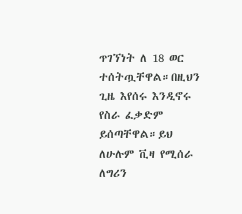ጥገኘነት ለ 18 ወር ተሰትጧቸዋል።በዚህን ጊዜ እየሰሩ እንዲኖሩ የስራ ፈቃድም ይሰጣቸዋል።ይህ ለሁሉም ቪዛ የሚሰራ
ለግሪን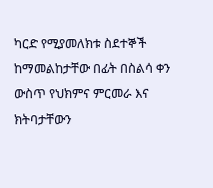ካርድ የሚያመለክቱ ስደተኞች ከማመልከታቸው በፊት በስልሳ ቀን ውስጥ የህክምና ምርመራ እና ክትባታቸውን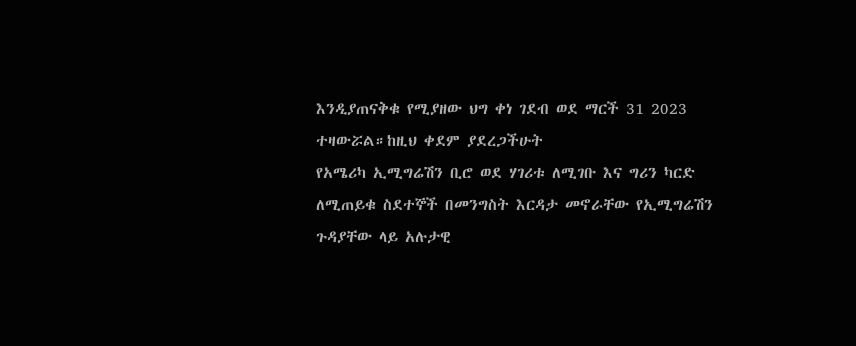እንዲያጠናቅቁ የሚያዘው ህግ ቀነ ገደብ ወደ ማርች 31 2023 ተዛውሯል።ከዚህ ቀደም ያደረጋችሁት
የአሜሪካ ኢሚግሬሽን ቢሮ ወደ ሃገሪቱ ለሚገቡ እና ግሪን ካርድ ለሚጠይቁ ስደተኞች በመንግስት እርዳታ መኖራቸው የኢሚግሬሽን ጉዳያቸው ላይ አሉታዊ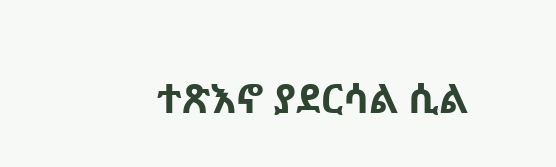ተጽእኖ ያደርሳል ሲል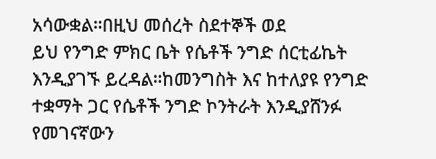አሳውቋል።በዚህ መሰረት ስደተኞች ወደ
ይህ የንግድ ምክር ቤት የሴቶች ንግድ ሰርቲፊኬት እንዲያገኙ ይረዳል።ከመንግስት እና ከተለያዩ የንግድ ተቋማት ጋር የሴቶች ንግድ ኮንትራት እንዲያሸንፉ የመገናኛውን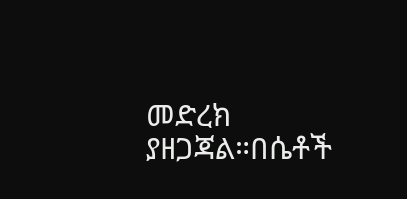መድረክ ያዘጋጃል።በሴቶች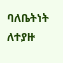ባለቤትነት ለተያዙ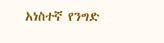አነስተኛ የንግድ